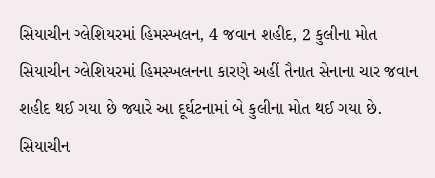સિયાચીન ગ્લેશિયરમાં હિમસ્ખલન, 4 જવાન શહીદ, 2 કુલીના મોત
સિયાચીન ગ્લેશિયરમાં હિમસ્ખલનના કારણે અહીં તૈનાત સેનાના ચાર જવાન શહીદ થઈ ગયા છે જ્યારે આ દૂર્ઘટનામાં બે કુલીના મોત થઈ ગયા છે.
સિયાચીન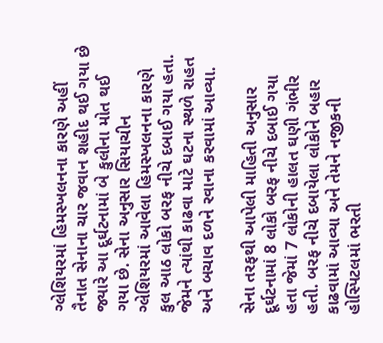ગ્લેશિયરમાં હિમસ્ખલનના કારણે અહીં તૈનાત સેનાના ચાર જવાન શહીદ થઈ ગયા છે જ્યારે આ દૂર્ઘટનામાં બે કુલીના મોત થઈ ગયા છે. સેના અનુસાર સિયાચીન ગ્લેશિયરમાં આવેલા હિમસ્ખલનના કારણે કુલ આઠ લોકો બરફ નીચે દબાઈ ગયા હતા. જેમને ત્યાંથી કાઢવા માટે ઘટના સ્થળે રાહત અને બચાવ દળને રવાના કરવામાં આવ્યા.

સેના તરફથી આપેલી માહિતી અનુસાર દૂર્ઘટનામાં 8 લોકો બરફ નીચે દબાઈ ગયા હતા જેમાં 7 લોકોની હાલત ઘણી ગંભીર હતી. બરફ નીચે દબાયેલા લોકોને બહાર કાઢવામાં આવ્યા અને તેમને નજીકની હોસ્પિટલમાં ભરતી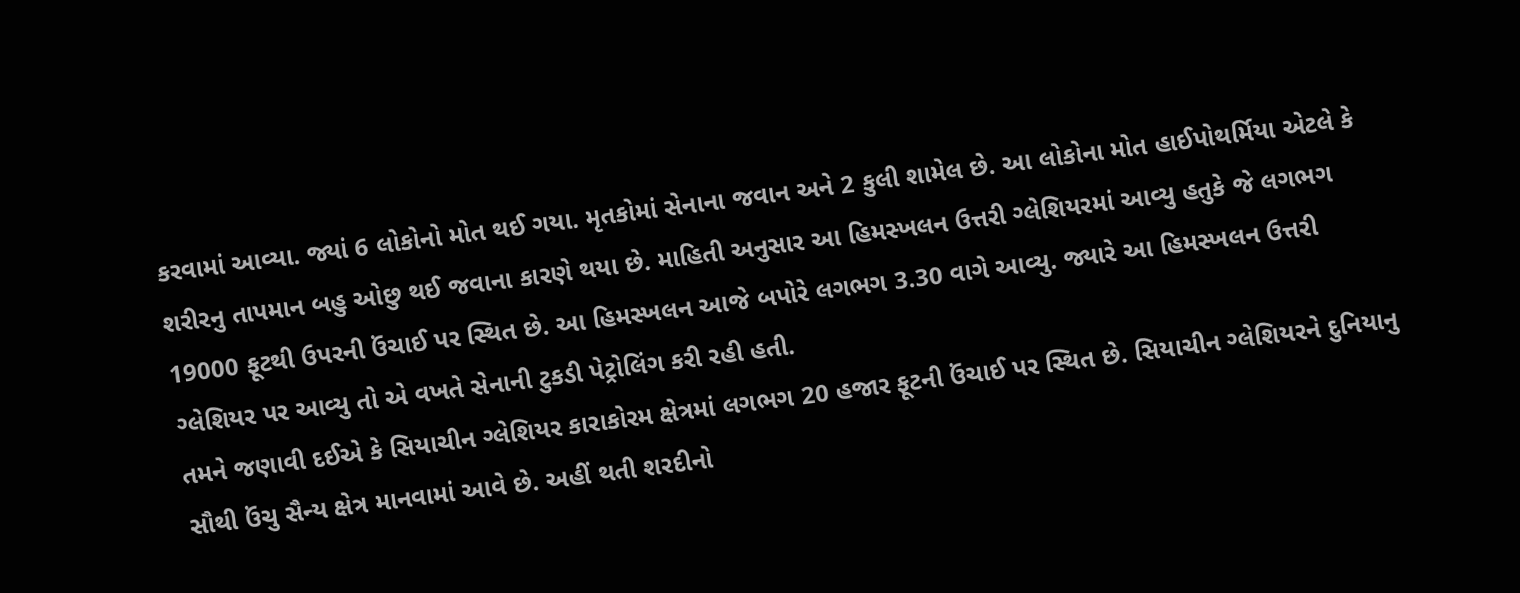કરવામાં આવ્યા. જ્યાં 6 લોકોનો મોત થઈ ગયા. મૃતકોમાં સેનાના જવાન અને 2 કુલી શામેલ છે. આ લોકોના મોત હાઈપોથર્મિયા એટલે કે શરીરનુ તાપમાન બહુ ઓછુ થઈ જવાના કારણે થયા છે. માહિતી અનુસાર આ હિમસ્ખલન ઉત્તરી ગ્લેશિયરમાં આવ્યુ હતુકે જે લગભગ 19000 ફૂટથી ઉપરની ઉંચાઈ પર સ્થિત છે. આ હિમસ્ખલન આજે બપોરે લગભગ 3.30 વાગે આવ્યુ. જ્યારે આ હિમસ્ખલન ઉત્તરી ગ્લેશિયર પર આવ્યુ તો એ વખતે સેનાની ટુકડી પેટ્રોલિંગ કરી રહી હતી.
તમને જણાવી દઈએ કે સિયાચીન ગ્લેશિયર કારાકોરમ ક્ષેત્રમાં લગભગ 20 હજાર ફૂટની ઉંચાઈ પર સ્થિત છે. સિયાચીન ગ્લેશિયરને દુનિયાનુ સૌથી ઉંચુ સૈન્ય ક્ષેત્ર માનવામાં આવે છે. અહીં થતી શરદીનો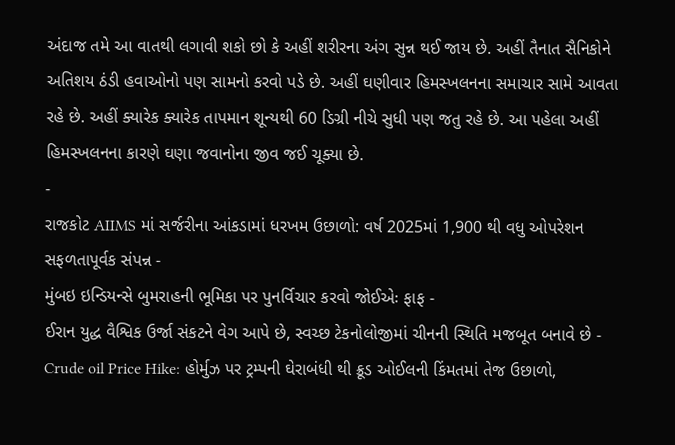અંદાજ તમે આ વાતથી લગાવી શકો છો કે અહીં શરીરના અંગ સુન્ન થઈ જાય છે. અહીં તૈનાત સૈનિકોને અતિશય ઠંડી હવાઓનો પણ સામનો કરવો પડે છે. અહીં ઘણીવાર હિમસ્ખલનના સમાચાર સામે આવતા રહે છે. અહીં ક્યારેક ક્યારેક તાપમાન શૂન્યથી 60 ડિગ્રી નીચે સુધી પણ જતુ રહે છે. આ પહેલા અહીં હિમસ્ખલનના કારણે ઘણા જવાનોના જીવ જઈ ચૂક્યા છે.
-
રાજકોટ AIIMS માં સર્જરીના આંકડામાં ધરખમ ઉછાળો: વર્ષ 2025માં 1,900 થી વધુ ઓપરેશન સફળતાપૂર્વક સંપન્ન -
મુંબઇ ઇન્ડિયન્સે બુમરાહની ભૂમિકા પર પુનર્વિચાર કરવો જોઈએઃ ફાફ -
ઈરાન યુદ્ધ વૈશ્વિક ઉર્જા સંકટને વેગ આપે છે, સ્વચ્છ ટેકનોલોજીમાં ચીનની સ્થિતિ મજબૂત બનાવે છે -
Crude oil Price Hike: હોર્મુઝ પર ટ્રમ્પની ઘેરાબંધી થી ક્રૂડ ઓઈલની કિંમતમાં તેજ ઉછાળો,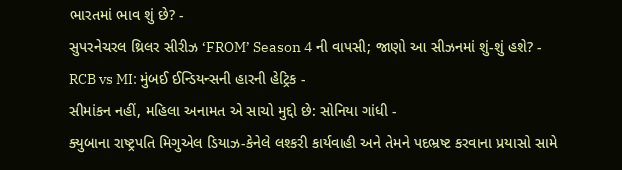ભારતમાં ભાવ શું છે? -
સુપરનેચરલ થ્રિલર સીરીઝ ‘FROM’ Season 4 ની વાપસી; જાણો આ સીઝનમાં શું-શું હશે? -
RCB vs MI: મુંબઈ ઈન્ડિયન્સની હારની હેટ્રિક -
સીમાંકન નહીં, મહિલા અનામત એ સાચો મુદ્દો છે: સોનિયા ગાંધી -
ક્યુબાના રાષ્ટ્રપતિ મિગુએલ ડિયાઝ-કેનેલે લશ્કરી કાર્યવાહી અને તેમને પદભ્રષ્ટ કરવાના પ્રયાસો સામે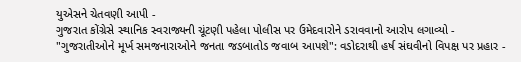યુએસને ચેતવણી આપી -
ગુજરાત કોંગ્રેસે સ્થાનિક સ્વરાજ્યની ચૂંટણી પહેલા પોલીસ પર ઉમેદવારોને ડરાવવાનો આરોપ લગાવ્યો -
"ગુજરાતીઓને મૂર્ખ સમજનારાઓને જનતા જડબાતોડ જવાબ આપશે": વડોદરાથી હર્ષ સંઘવીનો વિપક્ષ પર પ્રહાર -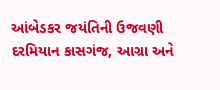આંબેડકર જયંતિની ઉજવણી દરમિયાન કાસગંજ, આગ્રા અને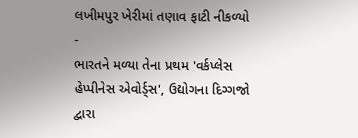લખીમપુર ખેરીમાં તણાવ ફાટી નીકળ્યો -
ભારતને મળ્યા તેના પ્રથમ 'વર્કપ્લેસ હેપ્પીનેસ એવોર્ડ્સ', ઉદ્યોગના દિગ્ગજો દ્વારા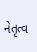નેતૃત્વ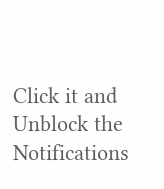Click it and Unblock the Notifications